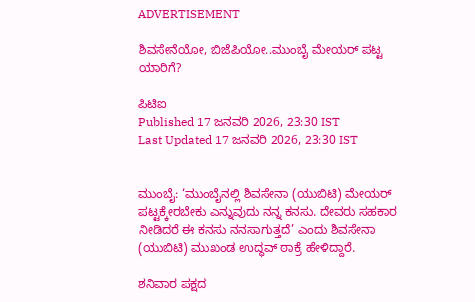ADVERTISEMENT

ಶಿವಸೇನೆಯೋ, ಬಿಜೆಪಿಯೋ..ಮುಂಬೈ ಮೇಯರ್ ಪಟ್ಟ ಯಾರಿಗೆ?

ಪಿಟಿಐ
Published 17 ಜನವರಿ 2026, 23:30 IST
Last Updated 17 ಜನವರಿ 2026, 23:30 IST


ಮುಂಬೈ: ‘ಮುಂಬೈನಲ್ಲಿ ಶಿವಸೇನಾ (ಯುಬಿಟಿ) ಮೇಯರ್‌ ಪಟ್ಟಕ್ಕೇರಬೇಕು ಎನ್ನುವುದು ನನ್ನ ಕನಸು. ದೇವರು ಸಹಕಾರ ನೀಡಿದರೆ ಈ ಕನಸು ನನಸಾಗುತ್ತದೆ’ ಎಂದು ಶಿವಸೇನಾ (ಯುಬಿಟಿ) ಮುಖಂಡ ಉದ್ಧವ್‌ ಠಾಕ್ರೆ ಹೇಳಿದ್ದಾರೆ.

ಶನಿವಾರ ಪಕ್ಷದ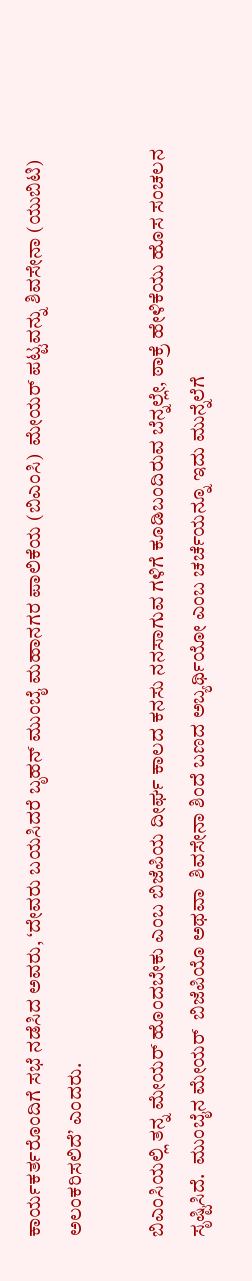ಕಾರ್ಯಕರ್ತರೊಂದಿಗೆ ಸಭೆ ನಡೆಸಿದ ಅವರು, ‘ದೇವರು ಬಯಸಿದರೆ ಬೃಹನ್‌ ಮುಂಬೈ ಮಹಾನಗರ ಪಾಲಿಕೆಯ (ಬಿಎಂಸಿ)  ಮೇಯರ್‌ ಪಟ್ಟವನ್ನು ಶಿವಸೇನಾ (ಯುಬಿಟಿ) ಅಲಂಕರಿಸಲಿದೆ’ ಎಂದರು.

ಬಿಎಂಸಿಯಲ್ಲಿ ತನ್ನ ಮೇಯರ್‌ ಹೊಂದಬೇಕು ಎಂಬ ಬಿಜೆಪಿಯ ದೀರ್ಘ ಕಾಲದ ಕನಸು ನನಸಾಗುವ ಗಳಿಗೆ ಕೂಡಿಬಂದಿರುವ ಬೆನ್ನಲ್ಲೇ, ಠಾಕ್ರೆ ಹೇಳಿಕೆಯು ಹೊಸ ಸಂಚಲನ ಸೃಷ್ಟಿಸಿದೆ.  ಮುಂಬೈನ ಮೇಯರ್‌  ಬಿಜೆಪಿಯೊ ಅಥವಾ  ಶಿವಸೇನಾ ಶಿಂದೆ ಬಣದ ಅಬ್ಯರ್ಥಿಯೋ ಎಂಬ ಚರ್ಚೆಯನ್ನೂ ಇದು ಮುನ್ನೆಲೆಗೆ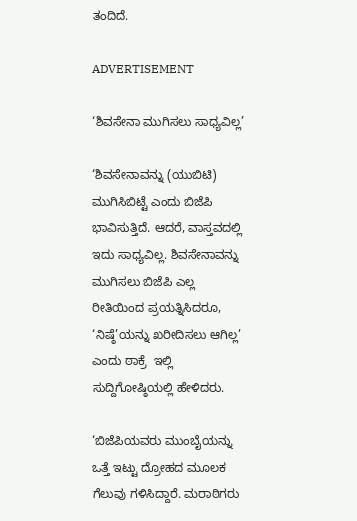ತಂದಿದೆ.

ADVERTISEMENT

‘ಶಿವಸೇನಾ ಮುಗಿಸಲು ಸಾಧ್ಯವಿಲ್ಲ’

‘ಶಿವಸೇನಾವನ್ನು (ಯುಬಿಟಿ) ಮುಗಿಸಿಬಿಟ್ಟೆ ಎಂದು ಬಿಜೆಪಿ ಭಾವಿಸುತ್ತಿದೆ. ಆದರೆ, ವಾಸ್ತವದಲ್ಲಿ ಇದು ಸಾಧ್ಯವಿಲ್ಲ. ಶಿವಸೇನಾವನ್ನು ಮುಗಿಸಲು ಬಿಜೆಪಿ ಎಲ್ಲ ರೀತಿಯಿಂದ ಪ್ರಯತ್ನಿಸಿದರೂ, ‘ನಿಷ್ಠೆ’ಯನ್ನು ಖರೀದಿಸಲು ಆಗಿಲ್ಲ’ ಎಂದು ಠಾಕ್ರೆ  ಇಲ್ಲಿ ಸುದ್ದಿಗೋಷ್ಠಿಯಲ್ಲಿ ಹೇಳಿದರು.

‘ಬಿಜೆಪಿಯವರು ಮುಂಬೈಯನ್ನು ಒತ್ತೆ ಇಟ್ಟು ದ್ರೋಹದ ಮೂಲಕ ಗೆಲುವು ಗಳಿಸಿದ್ದಾರೆ. ಮರಾಠಿಗರು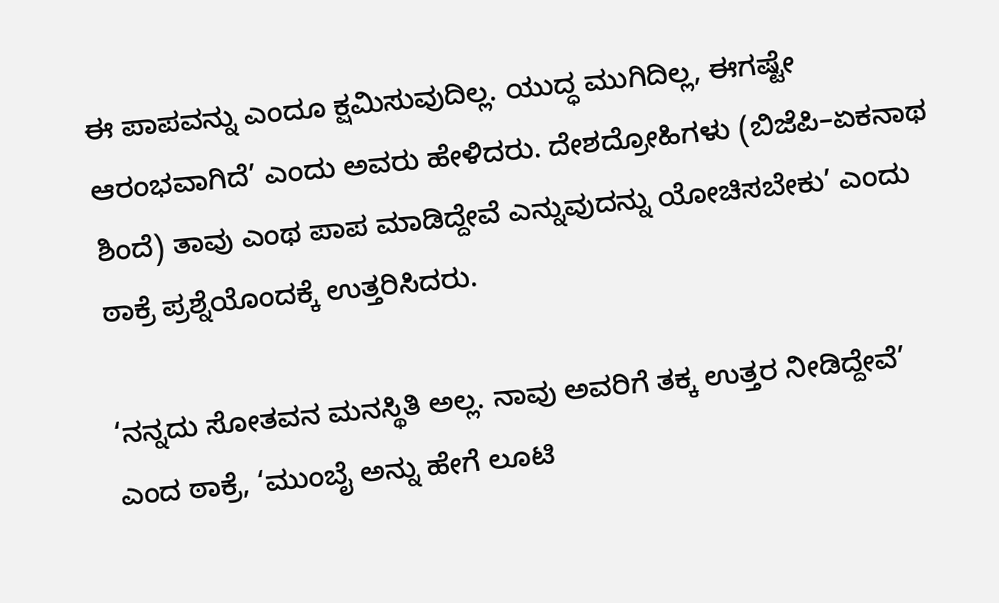ಈ ಪಾಪವನ್ನು ಎಂದೂ ಕ್ಷಮಿಸುವುದಿಲ್ಲ. ಯುದ್ಧ ಮುಗಿದಿಲ್ಲ, ಈಗಷ್ಟೇ ಆರಂಭವಾಗಿದೆ’ ಎಂದು ಅವರು ಹೇಳಿದರು. ದೇಶದ್ರೋಹಿಗಳು (ಬಿಜೆಪಿ–ಏಕನಾಥ ಶಿಂದೆ) ತಾವು ಎಂಥ ಪಾಪ ಮಾಡಿದ್ದೇವೆ ಎನ್ನುವುದನ್ನು ಯೋಚಿಸಬೇಕು’ ಎಂದು ಠಾಕ್ರೆ ಪ್ರಶ್ನೆಯೊಂದಕ್ಕೆ ಉತ್ತರಿಸಿದರು.

‘ನನ್ನದು ಸೋತವನ ಮನಸ್ಥಿತಿ ಅಲ್ಲ. ನಾವು ಅವರಿಗೆ ತಕ್ಕ ಉತ್ತರ ನೀಡಿದ್ದೇವೆ’ ಎಂದ ಠಾಕ್ರೆ, ‘ಮುಂಬೈ ಅನ್ನು ಹೇಗೆ ಲೂಟಿ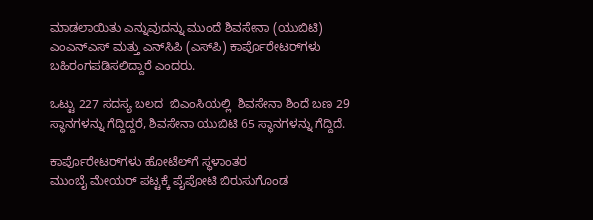ಮಾಡಲಾಯಿತು ಎನ್ನುವುದನ್ನು ಮುಂದೆ ಶಿವಸೇನಾ (ಯುಬಿಟಿ) ಎಂಎನ್‌ಎಸ್‌ ಮತ್ತು ಎನ್‌ಸಿಪಿ (ಎಸ್‌ಪಿ) ಕಾರ್ಪೊರೇಟರ್‌ಗಳು ಬಹಿರಂಗಪಡಿಸಲಿದ್ದಾರೆ ಎಂದರು.

ಒಟ್ಟು 227 ಸದಸ್ಯ ಬಲದ  ಬಿಎಂಸಿಯಲ್ಲಿ  ಶಿವಸೇನಾ ಶಿಂದೆ ಬಣ 29 ಸ್ಥಾನಗಳನ್ನು ಗೆದ್ದಿದ್ದರೆ, ಶಿವಸೇನಾ ಯುಬಿಟಿ 65 ಸ್ಥಾನಗಳನ್ನು ಗೆದ್ದಿದೆ.

ಕಾರ್ಪೊರೇಟರ್‌ಗಳು ಹೋಟೆಲ್‌ಗೆ ಸ್ಥಳಾಂತರ
ಮುಂಬೈ ಮೇಯರ್‌ ಪಟ್ಟಕ್ಕೆ ಪೈಪೋಟಿ ಬಿರುಸುಗೊಂಡ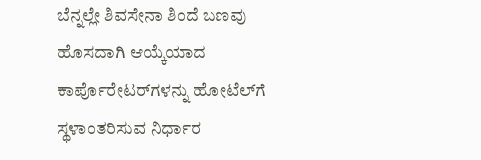ಬೆನ್ನಲ್ಲೇ ಶಿವಸೇನಾ ಶಿಂದೆ ಬಣವು ಹೊಸದಾಗಿ ಆಯ್ಕೆಯಾದ ಕಾರ್ಪೊರೇಟರ್‌ಗಳನ್ನು ಹೋಟೆಲ್‌ಗೆ ಸ್ಥಳಾಂತರಿಸುವ ನಿರ್ಧಾರ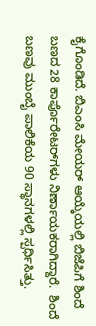ಕೈಗೊಂಡಿದೆ. ಬಿಎಂಸಿ ಮೇಯರ್‌ ಆಯ್ಕೆಯಲ್ಲಿ ಬಿಜೆಪಿಗೆ ಶಿಂದೆ ಬಣದ 28 ಕಾರ್ಪೊರೇಟರ್‌ಗಳು ನಿರ್ಣಾಯಕರಾಗಿದ್ದಾರೆ.  ಶಿಂದೆ ಬಣವು ಮುಂಬೈ ಪಾಲಿಕೆಯ 90 ಸ್ಥಾನಗಳಲ್ಲಿ ಸ್ಪರ್ಧಿಸಿತ್ತು.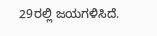29ರಲ್ಲಿ ಜಯಗಳಿಸಿದೆ.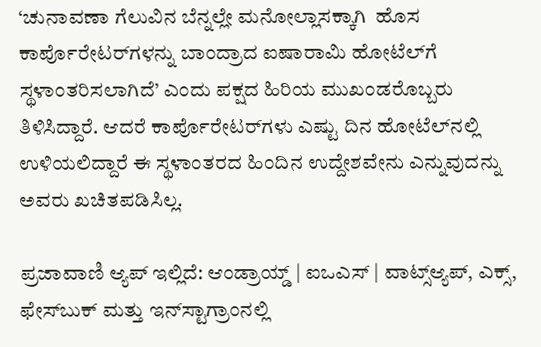‘ಚುನಾವಣಾ ಗೆಲುವಿನ ಬೆನ್ನಲ್ಲೇ ಮನೋಲ್ಲಾಸಕ್ಕಾಗಿ  ಹೊಸ ಕಾರ್ಪೊರೇಟರ್‌ಗಳನ್ನು ಬಾಂದ್ರಾದ ಐಷಾರಾಮಿ ಹೋಟೆಲ್‌ಗೆ ಸ್ಥಳಾಂತರಿಸಲಾಗಿದೆ’ ಎಂದು ಪಕ್ಷದ ಹಿರಿಯ ಮುಖಂಡರೊಬ್ಬರು ತಿಳಿಸಿದ್ದಾರೆ. ಆದರೆ ಕಾರ್ಪೊರೇಟರ್‌ಗಳು ಎಷ್ಟು ದಿನ ಹೋಟೆಲ್‌ನಲ್ಲಿ ಉಳಿಯಲಿದ್ದಾರೆ ಈ ಸ್ಥಳಾಂತರದ ಹಿಂದಿನ ಉದ್ದೇಶವೇನು ಎನ್ನುವುದನ್ನು ಅವರು ಖಚಿತಪಡಿಸಿಲ್ಲ.

ಪ್ರಜಾವಾಣಿ ಆ್ಯಪ್ ಇಲ್ಲಿದೆ: ಆಂಡ್ರಾಯ್ಡ್ | ಐಒಎಸ್ | ವಾಟ್ಸ್ಆ್ಯಪ್, ಎಕ್ಸ್, ಫೇಸ್‌ಬುಕ್ ಮತ್ತು ಇನ್‌ಸ್ಟಾಗ್ರಾಂನಲ್ಲಿ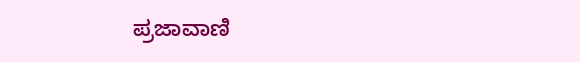ಪ್ರಜಾವಾಣಿ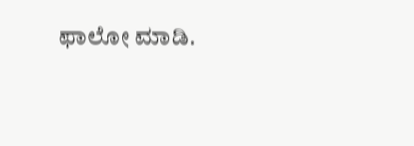ಫಾಲೋ ಮಾಡಿ.